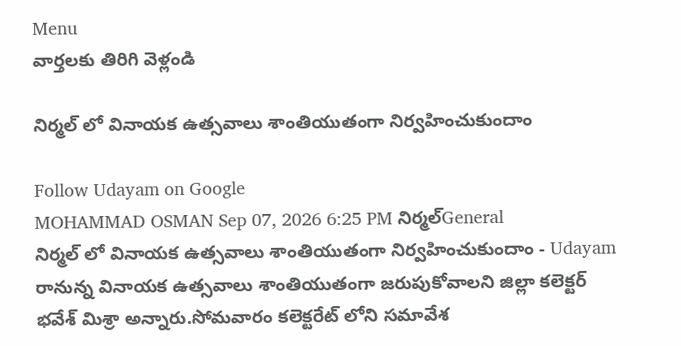Menu
వార్తలకు తిరిగి వెళ్లండి

నిర్మల్ లో వినాయక ఉత్సవాలు శాంతియుతంగా నిర్వహించుకుందాం

Follow Udayam on Google
MOHAMMAD OSMAN Sep 07, 2026 6:25 PM నిర్మల్General
నిర్మల్ లో వినాయక ఉత్సవాలు శాంతియుతంగా నిర్వహించుకుందాం - Udayam
రానున్న వినాయక ఉత్సవాలు శాంతియుతంగా జరుపుకోవాలని జిల్లా కలెక్టర్ భవేశ్ మిశ్రా అన్నారు.సోమవారం కలెక్టరేట్ లోని సమావేశ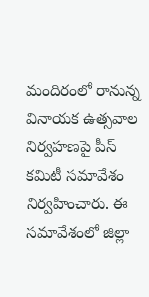మందిరంలో రానున్న వినాయక ఉత్సవాల నిర్వహణపై పీస్ కమిటీ సమావేశం నిర్వహించారు. ఈ సమావేశంలో జిల్లా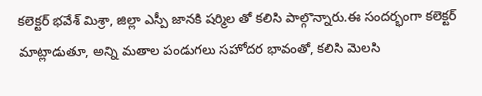కలెక్టర్ భవేశ్ మిశ్రా, జిల్లా ఎస్పీ జానకి షర్మిల తో కలిసి పాల్గొన్నారు.ఈ సందర్భంగా కలెక్టర్ మాట్లాడుతూ, అన్ని మతాల పండుగలు సహోదర భావంతో, కలిసి మెలసి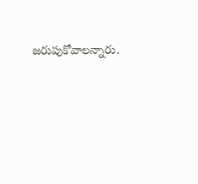జరుపుకోవాలన్నారు.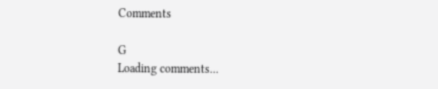Comments

G
Loading comments...